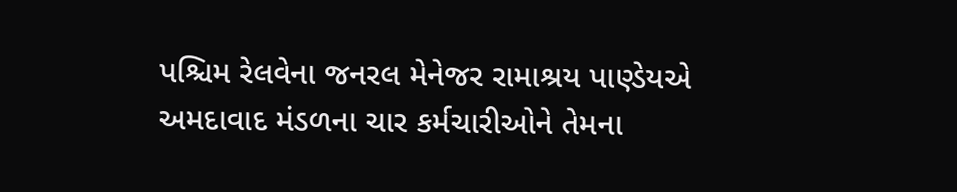પશ્ચિમ રેલવેના જનરલ મેનેજર રામાશ્રય પાણ્ડેયએ અમદાવાદ મંડળના ચાર કર્મચારીઓને તેમના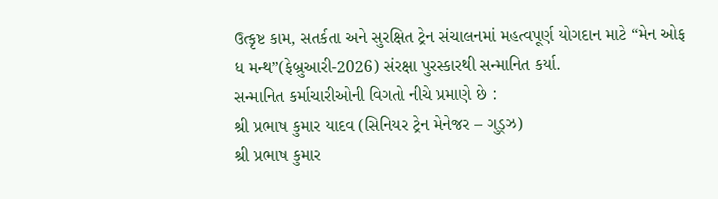ઉત્કૃષ્ટ કામ, સતર્કતા અને સુરક્ષિત ટ્રેન સંચાલનમાં મહત્વપૂર્ણ યોગદાન માટે “મેન ઓફ ધ મન્થ”(ફેબ્રુઆરી-2026) સંરક્ષા પુરસ્કારથી સન્માનિત કર્યા.
સન્માનિત કર્માચારીઓની વિગતો નીચે પ્રમાણે છે :
શ્રી પ્રભાષ કુમાર યાદવ (સિનિયર ટ્રેન મેનેજર – ગુડ્ઝ)
શ્રી પ્રભાષ કુમાર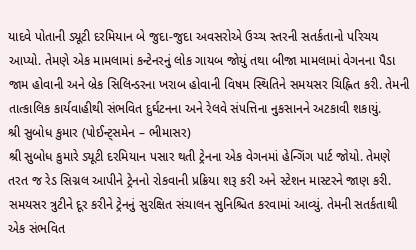યાદવે પોતાની ડ્યૂટી દરમિયાન બે જુદા-જુદા અવસરોએ ઉચ્ચ સ્તરની સતર્કતાનો પરિચય આપ્યો. તેમણે એક મામલામાં કન્ટેનરનું લોક ગાયબ જોયું તથા બીજા મામલામાં વેગનના પૈડા જામ હોવાની અને બ્રેક સિલિન્ડરના ખરાબ હોવાની વિષમ સ્થિતિને સમયસર ચિહ્નિત કરી. તેમની તાત્કાલિક કાર્યવાહીથી સંભવિત દુર્ઘટનના અને રેલવે સંપત્તિના નુકસાનને અટકાવી શકાયું.
શ્રી સુબોધ કુમાર (પોઈન્ટ્સમેન – ભીમાસર)
શ્રી સુબોધ કુમારે ડ્યૂટી દરમિયાન પસાર થતી ટ્રેનના એક વેગનમાં હેન્ગિંગ પાર્ટ જોયો. તેમણે તરત જ રેડ સિગ્નલ આપીને ટ્રેનનો રોકવાની પ્રક્રિયા શરૂ કરી અને સ્ટેશન માસ્ટરને જાણ કરી. સમયસર ત્રુટીને દૂર કરીને ટ્રેનનું સુરક્ષિત સંચાલન સુનિશ્ચિત કરવામાં આવ્યું. તેમની સતર્કતાથી એક સંભવિત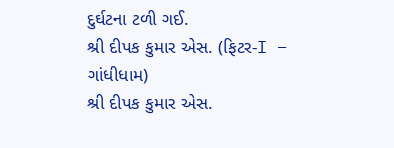દુર્ઘટના ટળી ગઈ.
શ્રી દીપક કુમાર એસ. (ફિટર-I – ગાંધીધામ)
શ્રી દીપક કુમાર એસ.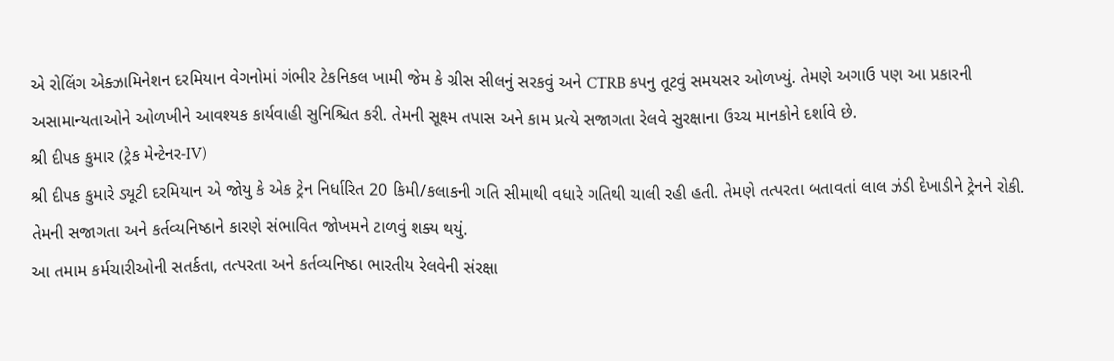એ રોલિંગ એક્ઝામિનેશન દરમિયાન વેગનોમાં ગંભીર ટેકનિકલ ખામી જેમ કે ગ્રીસ સીલનું સરકવું અને CTRB કપનુ તૂટવું સમયસર ઓળખ્યું. તેમણે અગાઉ પણ આ પ્રકારની અસામાન્યતાઓને ઓળખીને આવશ્યક કાર્યવાહી સુનિશ્ચિત કરી. તેમની સૂક્ષ્મ તપાસ અને કામ પ્રત્યે સજાગતા રેલવે સુરક્ષાના ઉચ્ચ માનકોને દર્શાવે છે.
શ્રી દીપક કુમાર (ટ્રેક મેન્ટેનર-IV)
શ્રી દીપક કુમારે ડ્યૂટી દરમિયાન એ જોયુ કે એક ટ્રેન નિર્ધારિત 20 કિમી/કલાકની ગતિ સીમાથી વધારે ગતિથી ચાલી રહી હતી. તેમણે તત્પરતા બતાવતાં લાલ ઝંડી દેખાડીને ટ્રેનને રોકી. તેમની સજાગતા અને કર્તવ્યનિષ્ઠાને કારણે સંભાવિત જોખમને ટાળવું શક્ય થયું.
આ તમામ કર્મચારીઓની સતર્કતા, તત્પરતા અને કર્તવ્યનિષ્ઠા ભારતીય રેલવેની સંરક્ષા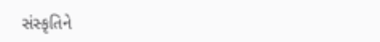સંસ્કૃતિને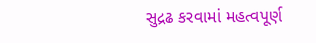સુદ્રઢ કરવામાં મહત્વપૂર્ણ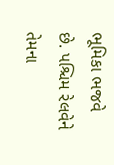ભૂમિકા ભજવે છે. પશ્ચિમ રેલવેને તેમના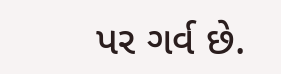પર ગર્વ છે.